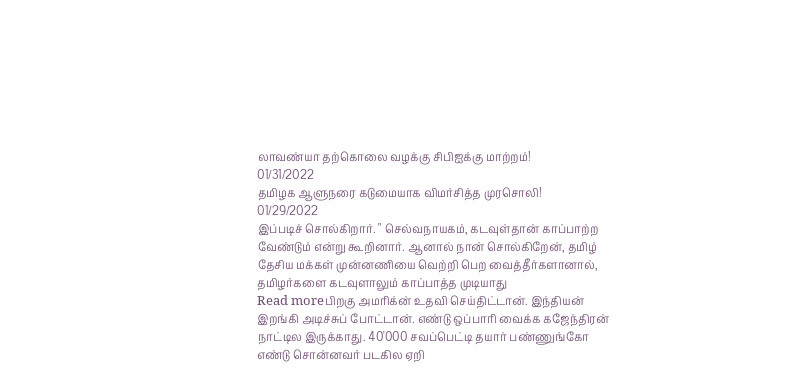லாவண்யா தற்கொலை வழக்கு சிபிஐக்கு மாற்றம்!
01/31/2022
தமிழக ஆளுநரை கடுமையாக விமர்சித்த முரசொலி!
01/29/2022
இப்படிச் சொல்கிறார். " செல்வநாயகம், கடவுள்தான் காப்பாற்ற வேண்டும் என்று கூறினார். ஆனால் நான் சொல்கிறேன், தமிழ் தேசிய மக்கள் முன்னணியை வெற்றி பெற வைத்தீர்களானால், தமிழர்களை கடவுளாலும் காப்பாத்த முடியாது
Read moreபிறகு அமரிக்ன் உதவி செய்திட்டான். இந்தியன் இறங்கி அடிச்சுப் போட்டான். எண்டு ஒப்பாரி வைக்க கஜேந்திரன் நாட்டில இருக்காது. 40'000 சவப்பெட்டி தயார் பண்ணுங்கோ எண்டு சொன்னவர் படகில ஏறி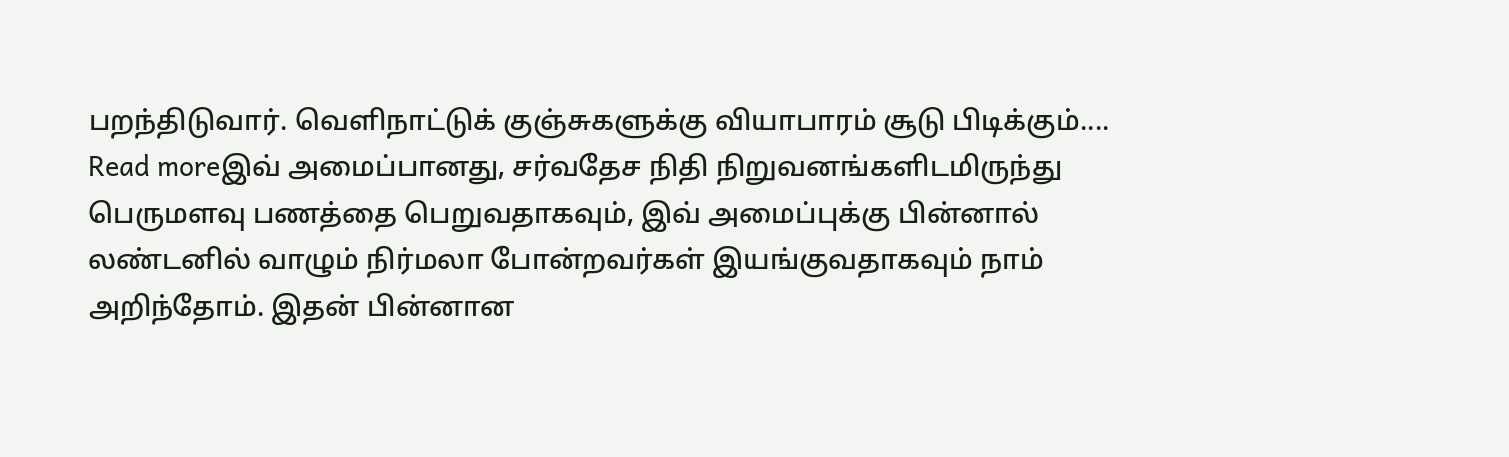பறந்திடுவார். வெளிநாட்டுக் குஞ்சுகளுக்கு வியாபாரம் சூடு பிடிக்கும்....
Read moreஇவ் அமைப்பானது, சர்வதேச நிதி நிறுவனங்களிடமிருந்து பெருமளவு பணத்தை பெறுவதாகவும், இவ் அமைப்புக்கு பின்னால் லண்டனில் வாழும் நிர்மலா போன்றவர்கள் இயங்குவதாகவும் நாம் அறிந்தோம். இதன் பின்னான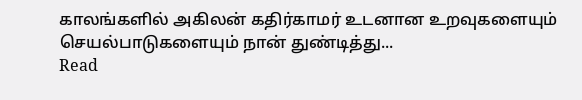காலங்களில் அகிலன் கதிர்காமர் உடனான உறவுகளையும் செயல்பாடுகளையும் நான் துண்டித்து...
Read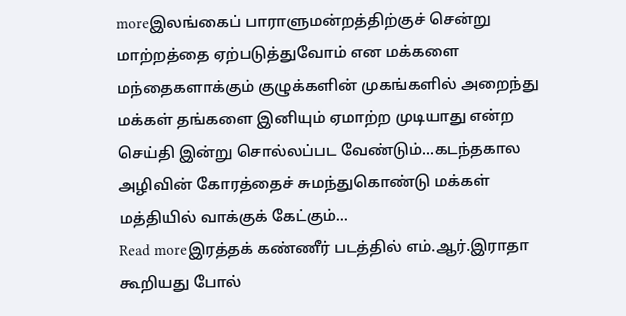moreஇலங்கைப் பாராளுமன்றத்திற்குச் சென்று மாற்றத்தை ஏற்படுத்துவோம் என மக்களை மந்தைகளாக்கும் குழுக்களின் முகங்களில் அறைந்து மக்கள் தங்களை இனியும் ஏமாற்ற முடியாது என்ற செய்தி இன்று சொல்லப்பட வேண்டும்...கடந்தகால அழிவின் கோரத்தைச் சுமந்துகொண்டு மக்கள் மத்தியில் வாக்குக் கேட்கும்...
Read moreஇரத்தக் கண்ணீர் படத்தில் எம்.ஆர்.இராதா கூறியது போல்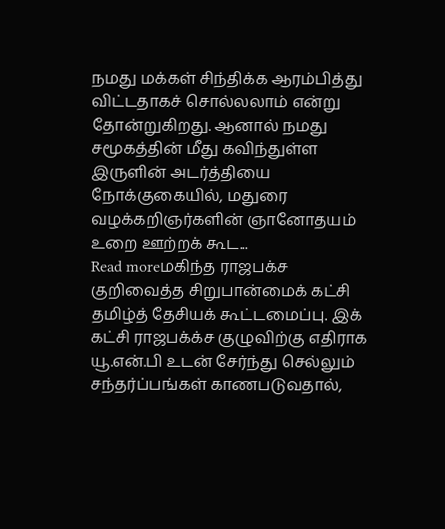நமது மக்கள் சிந்திக்க ஆரம்பித்து விட்டதாகச் சொல்லலாம் என்று தோன்றுகிறது. ஆனால் நமது சமூகத்தின் மீது கவிந்துள்ள இருளின் அடர்த்தியை நோக்குகையில், மதுரை வழக்கறிஞர்களின் ஞானோதயம் உறை ஊற்றக் கூட...
Read moreமகிந்த ராஜபக்ச குறிவைத்த சிறுபான்மைக் கட்சி தமிழ்த் தேசியக் கூட்டமைப்பு. இக் கட்சி ராஜபக்க்ச குழுவிற்கு எதிராக யூ.என்.பி உடன் சேர்ந்து செல்லும் சந்தர்ப்பங்கள் காணபடுவதால்,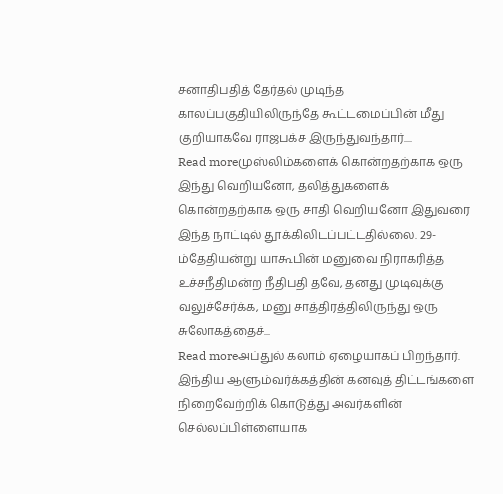சனாதிபதித் தேர்தல் முடிந்த காலப்பகுதியிலிருந்தே கூட்டமைப்பின் மீது குறியாகவே ராஜபக்ச இருந்துவந்தார்....
Read moreமுஸ்லிம்களைக் கொன்றதற்காக ஒரு இந்து வெறியனோ, தலித்துகளைக் கொன்றதற்காக ஒரு சாதி வெறியனோ இதுவரை இந்த நாட்டில் தூக்கிலிடப்பட்டதில்லை. 29-ம்தேதியன்று யாகூபின் மனுவை நிராகரித்த உச்சநீதிமன்ற நீதிபதி தவே, தனது முடிவுக்கு வலுச்சேர்க்க, மனு சாத்திரத்திலிருந்து ஒரு சுலோகத்தைச்...
Read moreஅப்துல் கலாம் ஏழையாகப் பிறந்தார். இந்திய ஆளும்வர்க்கத்தின் கனவுத் திட்டங்களை நிறைவேற்றிக் கொடுத்து அவர்களின் செல்லப்பிள்ளையாக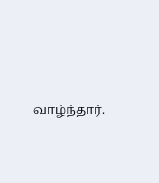வாழ்ந்தார்.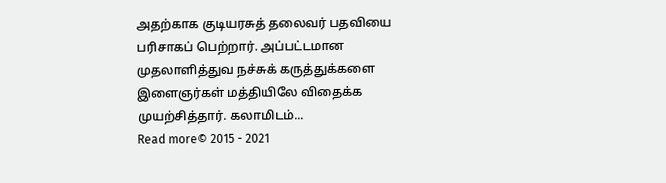அதற்காக குடியரசுத் தலைவர் பதவியை பரிசாகப் பெற்றார். அப்பட்டமான முதலாளித்துவ நச்சுக் கருத்துக்களை இளைஞர்கள் மத்தியிலே விதைக்க முயற்சித்தார். கலாமிடம்...
Read more© 2015 - 2021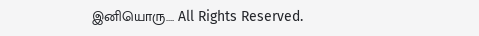இனியொரு…. All Rights Reserved.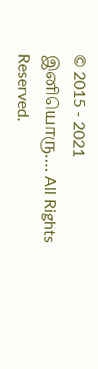© 2015 - 2021 இனியொரு…. All Rights Reserved.